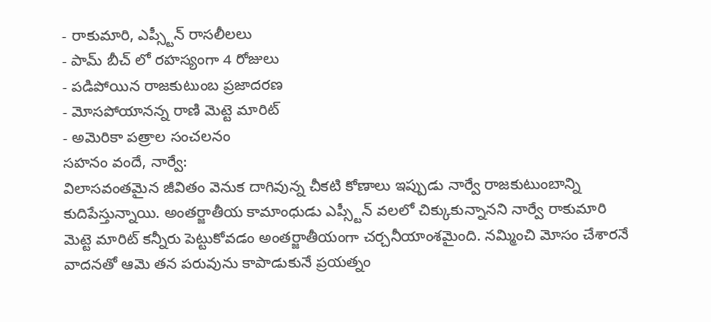- రాకుమారి, ఎప్స్టీన్ రాసలీలలు
- పామ్ బీచ్ లో రహస్యంగా 4 రోజులు
- పడిపోయిన రాజకుటుంబ ప్రజాదరణ
- మోసపోయానన్న రాణి మెట్టె మారిట్
- అమెరికా పత్రాల సంచలనం
సహనం వందే, నార్వే:
విలాసవంతమైన జీవితం వెనుక దాగివున్న చీకటి కోణాలు ఇప్పుడు నార్వే రాజకుటుంబాన్ని కుదిపేస్తున్నాయి. అంతర్జాతీయ కామాంధుడు ఎప్స్టీన్ వలలో చిక్కుకున్నానని నార్వే రాకుమారి మెట్టె మారిట్ కన్నీరు పెట్టుకోవడం అంతర్జాతీయంగా చర్చనీయాంశమైంది. నమ్మించి మోసం చేశారనే వాదనతో ఆమె తన పరువును కాపాడుకునే ప్రయత్నం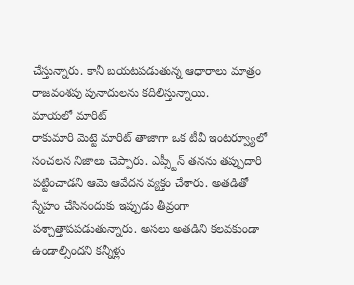చేస్తున్నారు. కానీ బయటపడుతున్న ఆధారాలు మాత్రం రాజవంశపు పునాదులను కదిలిస్తున్నాయి.
మాయలో మారిట్
రాకుమారి మెట్టె మారిట్ తాజాగా ఒక టీవీ ఇంటర్వ్యూలో సంచలన నిజాలు చెప్పారు. ఎప్స్టీన్ తనను తప్పుదారి పట్టించాడని ఆమె ఆవేదన వ్యక్తం చేశారు. అతడితో స్నేహం చేసినందుకు ఇప్పుడు తీవ్రంగా పశ్చాత్తాపపడుతున్నారు. అసలు అతడిని కలవకుండా ఉండాల్సిందని కన్నీళ్లు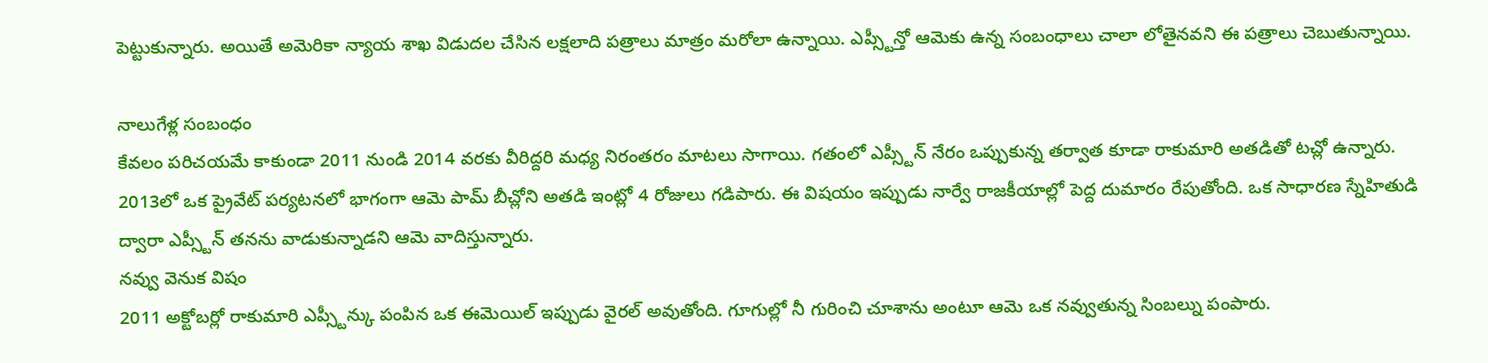పెట్టుకున్నారు. అయితే అమెరికా న్యాయ శాఖ విడుదల చేసిన లక్షలాది పత్రాలు మాత్రం మరోలా ఉన్నాయి. ఎప్స్టీన్తో ఆమెకు ఉన్న సంబంధాలు చాలా లోతైనవని ఈ పత్రాలు చెబుతున్నాయి.

నాలుగేళ్ల సంబంధం
కేవలం పరిచయమే కాకుండా 2011 నుండి 2014 వరకు వీరిద్దరి మధ్య నిరంతరం మాటలు సాగాయి. గతంలో ఎప్స్టీన్ నేరం ఒప్పుకున్న తర్వాత కూడా రాకుమారి అతడితో టచ్లో ఉన్నారు. 2013లో ఒక ప్రైవేట్ పర్యటనలో భాగంగా ఆమె పామ్ బీచ్లోని అతడి ఇంట్లో 4 రోజులు గడిపారు. ఈ విషయం ఇప్పుడు నార్వే రాజకీయాల్లో పెద్ద దుమారం రేపుతోంది. ఒక సాధారణ స్నేహితుడి ద్వారా ఎప్స్టీన్ తనను వాడుకున్నాడని ఆమె వాదిస్తున్నారు.
నవ్వు వెనుక విషం
2011 అక్టోబర్లో రాకుమారి ఎప్స్టీన్కు పంపిన ఒక ఈమెయిల్ ఇప్పుడు వైరల్ అవుతోంది. గూగుల్లో నీ గురించి చూశాను అంటూ ఆమె ఒక నవ్వుతున్న సింబల్ను పంపారు.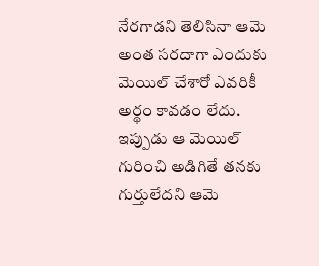నేరగాడని తెలిసినా ఆమె అంత సరదాగా ఎందుకు మెయిల్ చేశారో ఎవరికీ అర్థం కావడం లేదు. ఇప్పుడు ఆ మెయిల్ గురించి అడిగితే తనకు గుర్తులేదని ఆమె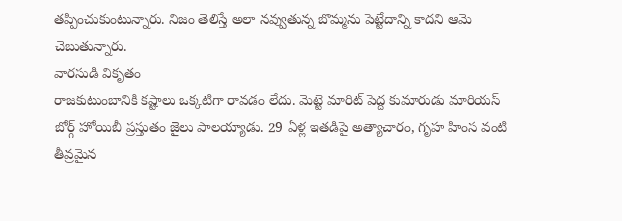తప్పించుకుంటున్నారు. నిజం తెలిస్తే అలా నవ్వుతున్న బొమ్మను పెట్టేదాన్ని కాదని ఆమె చెబుతున్నారు.
వారసుడి వికృతం
రాజకుటుంబానికి కష్టాలు ఒక్కటిగా రావడం లేదు. మెట్టె మారిట్ పెద్ద కుమారుడు మారియస్ బోర్గ్ హోయిబీ ప్రస్తుతం జైలు పాలయ్యాడు. 29 ఏళ్ల ఇతడిపై అత్యాచారం, గృహ హింస వంటి తీవ్రమైన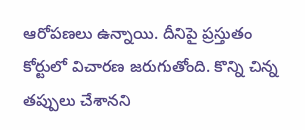ఆరోపణలు ఉన్నాయి. దీనిపై ప్రస్తుతం కోర్టులో విచారణ జరుగుతోంది. కొన్ని చిన్న తప్పులు చేశానని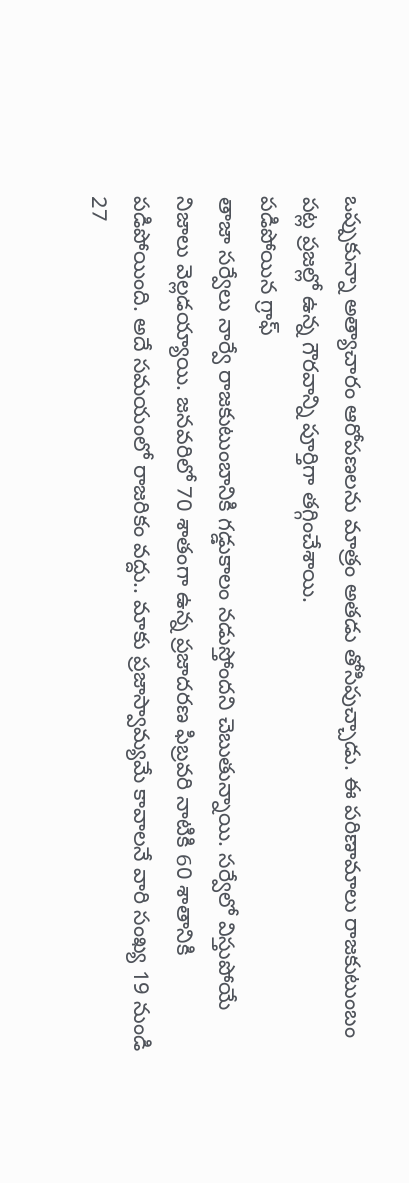ఒప్పుకున్నా అత్యాచారం ఆరోపణలను మాత్రం అతడు తోసిపుచ్చాడు. ఈ పరిణామాలు రాజకుటుంబం పట్ల ప్రజల్లో ఉన్న గౌరవాన్ని పూర్తిగా తగ్గించేశాయి.
పడిపోయిన గ్రాఫ్
తాజా సర్వేలు నార్వే రాజకుటుంబానికి గడ్డుకాలం నడుస్తోందని చెబుతున్నాయి. సర్వేలో విస్తుపోయే నిజాలు వెల్లడయ్యాయి. జనవరిలో 70 శాతంగా ఉన్న ప్రజాదరణ ఫిబ్రవరి నాటికి 60 శాతానికి పడిపోయింది. అదే సమయంలో రాజరికం వద్దు.. మాకు ప్రజాస్వామ్యమే కావాలనే వారి సంఖ్య 19 నుండి 27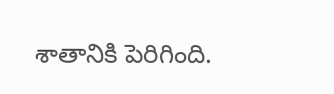శాతానికి పెరిగింది.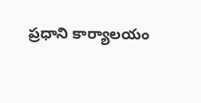ప్రధాని కార్యాలయం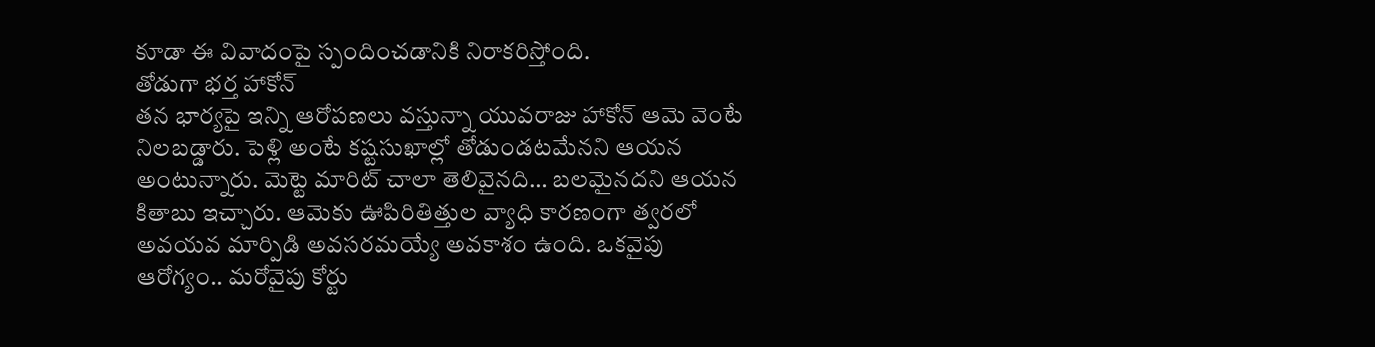కూడా ఈ వివాదంపై స్పందించడానికి నిరాకరిస్తోంది.
తోడుగా భర్త హాకోన్
తన భార్యపై ఇన్ని ఆరోపణలు వస్తున్నా యువరాజు హాకోన్ ఆమె వెంటే నిలబడ్డారు. పెళ్లి అంటే కష్టసుఖాల్లో తోడుండటమేనని ఆయన అంటున్నారు. మెట్టె మారిట్ చాలా తెలివైనది… బలమైనదని ఆయన కితాబు ఇచ్చారు. ఆమెకు ఊపిరితిత్తుల వ్యాధి కారణంగా త్వరలో అవయవ మార్పిడి అవసరమయ్యే అవకాశం ఉంది. ఒకవైపు ఆరోగ్యం.. మరోవైపు కోర్టు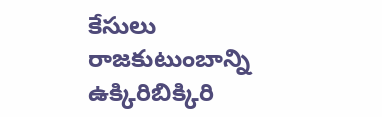కేసులు రాజకుటుంబాన్ని ఉక్కిరిబిక్కిరి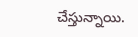చేస్తున్నాయి.